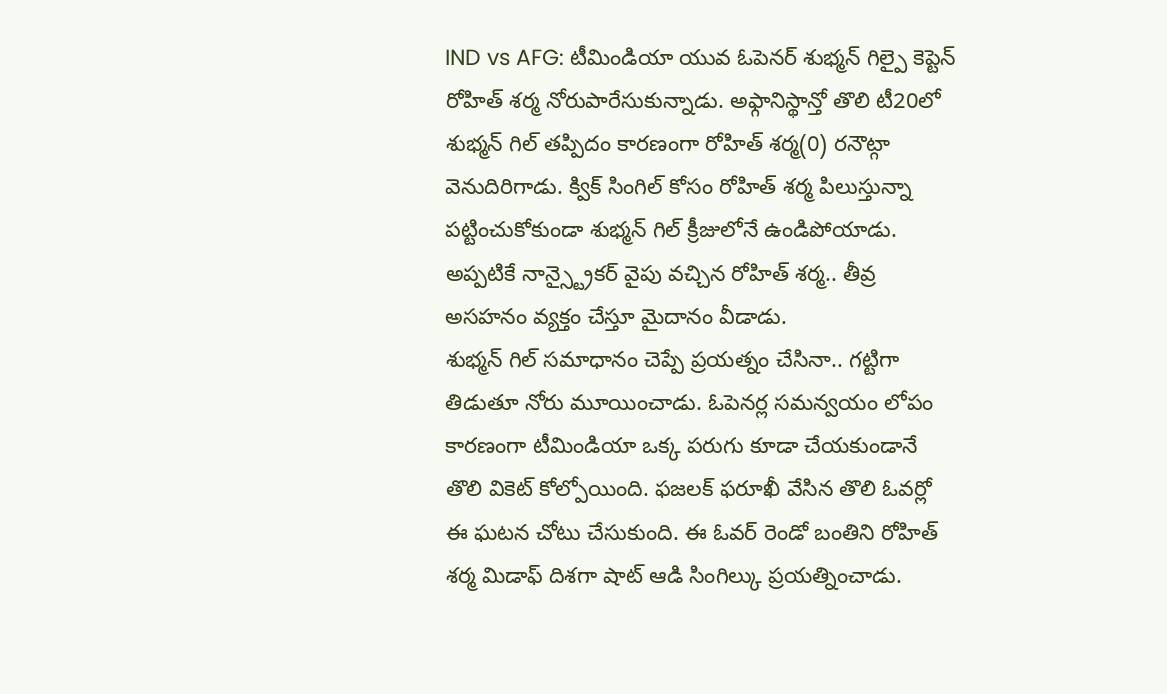IND vs AFG: టీమిండియా యువ ఓపెనర్ శుభ్మన్ గిల్పై కెప్టెన్ రోహిత్ శర్మ నోరుపారేసుకున్నాడు. అఫ్గానిస్థాన్తో తొలి టీ20లో శుభ్మన్ గిల్ తప్పిదం కారణంగా రోహిత్ శర్మ(0) రనౌట్గా వెనుదిరిగాడు. క్విక్ సింగిల్ కోసం రోహిత్ శర్మ పిలుస్తున్నా పట్టించుకోకుండా శుభ్మన్ గిల్ క్రీజులోనే ఉండిపోయాడు. అప్పటికే నాన్స్ట్రైకర్ వైపు వచ్చిన రోహిత్ శర్మ.. తీవ్ర అసహనం వ్యక్తం చేస్తూ మైదానం వీడాడు.
శుభ్మన్ గిల్ సమాధానం చెప్పే ప్రయత్నం చేసినా.. గట్టిగా తిడుతూ నోరు మూయించాడు. ఓపెనర్ల సమన్వయం లోపం కారణంగా టీమిండియా ఒక్క పరుగు కూడా చేయకుండానే తొలి వికెట్ కోల్పోయింది. ఫజలక్ ఫరూఖీ వేసిన తొలి ఓవర్లో ఈ ఘటన చోటు చేసుకుంది. ఈ ఓవర్ రెండో బంతిని రోహిత్ శర్మ మిడాఫ్ దిశగా షాట్ ఆడి సింగిల్కు ప్రయత్నించాడు.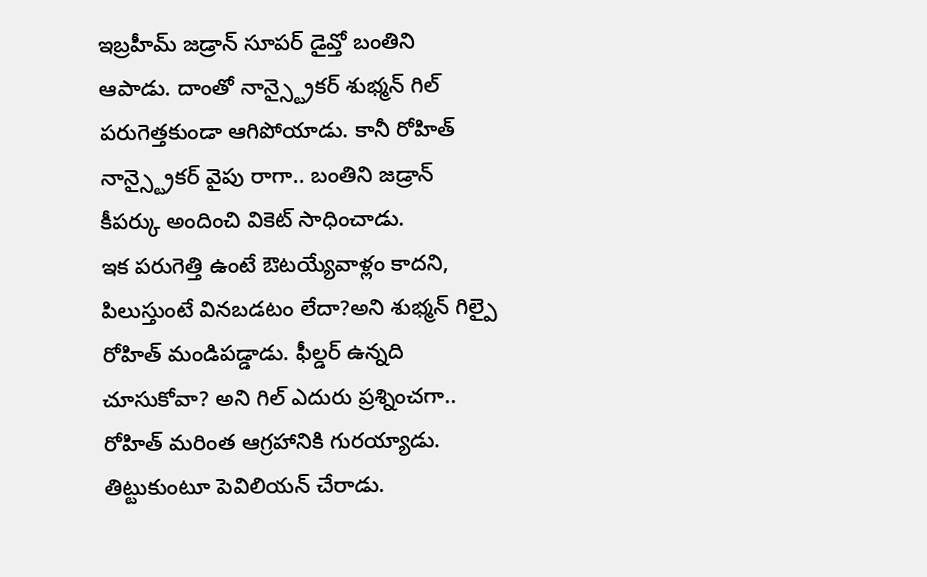ఇబ్రహీమ్ జడ్రాన్ సూపర్ డైవ్తో బంతిని ఆపాడు. దాంతో నాన్స్ట్రైకర్ శుభ్మన్ గిల్ పరుగెత్తకుండా ఆగిపోయాడు. కానీ రోహిత్ నాన్స్ట్రైకర్ వైపు రాగా.. బంతిని జడ్రాన్ కీపర్కు అందించి వికెట్ సాధించాడు.
ఇక పరుగెత్తి ఉంటే ఔటయ్యేవాళ్లం కాదని, పిలుస్తుంటే వినబడటం లేదా?అని శుభ్మన్ గిల్పై రోహిత్ మండిపడ్డాడు. ఫీల్డర్ ఉన్నది చూసుకోవా? అని గిల్ ఎదురు ప్రశ్నించగా.. రోహిత్ మరింత ఆగ్రహానికి గురయ్యాడు. తిట్టుకుంటూ పెవిలియన్ చేరాడు.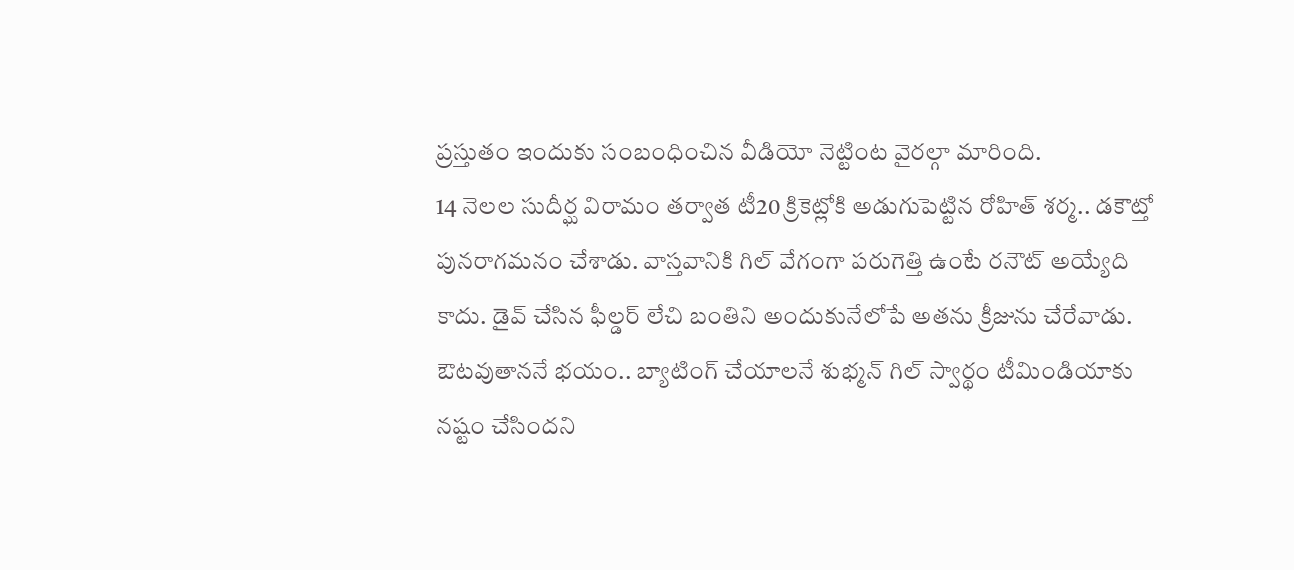ప్రస్తుతం ఇందుకు సంబంధించిన వీడియో నెట్టింట వైరల్గా మారింది.
14 నెలల సుదీర్ఘ విరామం తర్వాత టీ20 క్రికెట్లోకి అడుగుపెట్టిన రోహిత్ శర్మ.. డకౌట్తో పునరాగమనం చేశాడు. వాస్తవానికి గిల్ వేగంగా పరుగెత్తి ఉంటే రనౌట్ అయ్యేది కాదు. డైవ్ చేసిన ఫీల్డర్ లేచి బంతిని అందుకునేలోపే అతను క్రీజును చేరేవాడు. ఔటవుతాననే భయం.. బ్యాటింగ్ చేయాలనే శుభ్మన్ గిల్ స్వార్థం టీమిండియాకు నష్టం చేసిందని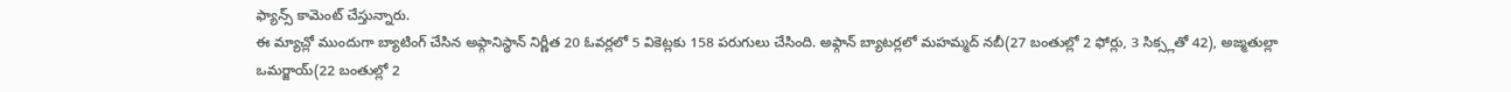ఫ్యాన్స్ కామెంట్ చేస్తున్నారు.
ఈ మ్యాచ్లో ముందుగా బ్యాటింగ్ చేసిన అఫ్గానిస్థాన్ నిర్ణీత 20 ఓవర్లలో 5 వికెట్లకు 158 పరుగులు చేసింది. అఫ్గాన్ బ్యాటర్లలో మహమ్మద్ నబీ(27 బంతుల్లో 2 ఫోర్లు, 3 సిక్స్లతో 42), అజ్మతుల్లా ఒమర్జాయ్(22 బంతుల్లో 2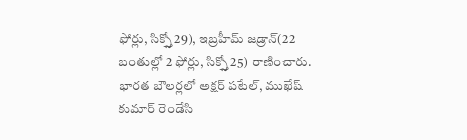ఫోర్లు, సిక్స్తో 29), ఇబ్రహీమ్ జడ్రాన్(22 బంతుల్లో 2 ఫోర్లు, సిక్స్తో 25) రాణించారు. భారత బౌలర్లలో అక్షర్ పటేల్, ముఖేష్ కుమార్ రెండేసి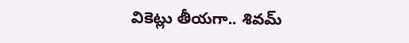వికెట్లు తీయగా.. శివమ్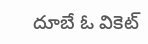దూబే ఓ వికెట్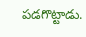పడగొట్టాడు.